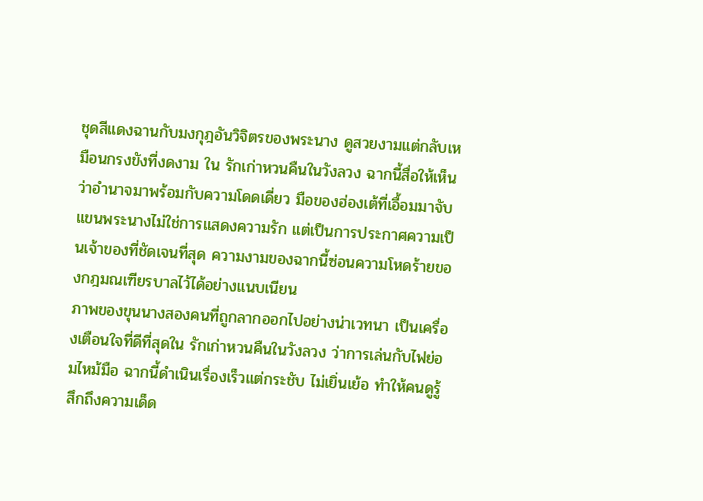ชุดสีแดงฉานกับมงกุฎอันวิจิตรของพระนาง ดูสวยงามแต่กลับเหมือนกรงขังที่งดงาม ใน รักเก่าหวนคืนในวังลวง ฉากนี้สื่อให้เห็นว่าอำนาจมาพร้อมกับความโดดเดี่ยว มือของฮ่องเต้ที่เอื้อมมาจับแขนพระนางไม่ใช่การแสดงความรัก แต่เป็นการประกาศความเป็นเจ้าของที่ชัดเจนที่สุด ความงามของฉากนี้ซ่อนความโหดร้ายของกฎมณเฑียรบาลไว้ได้อย่างแนบเนียน
ภาพของขุนนางสองคนที่ถูกลากออกไปอย่างน่าเวทนา เป็นเครื่องเตือนใจที่ดีที่สุดใน รักเก่าหวนคืนในวังลวง ว่าการเล่นกับไฟย่อมไหม้มือ ฉากนี้ดำเนินเรื่องเร็วแต่กระชับ ไม่เยิ่นเย้อ ทำให้คนดูรู้สึกถึงความเด็ด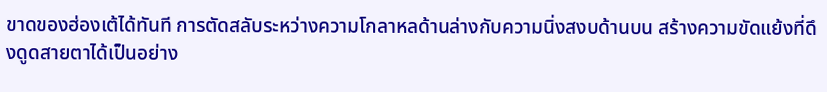ขาดของฮ่องเต้ได้ทันที การตัดสลับระหว่างความโกลาหลด้านล่างกับความนิ่งสงบด้านบน สร้างความขัดแย้งที่ดึงดูดสายตาได้เป็นอย่าง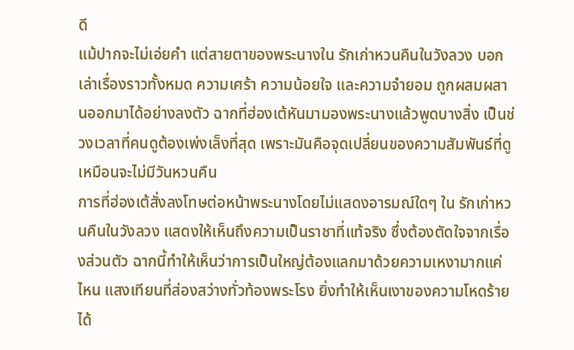ดี
แม้ปากจะไม่เอ่ยคำ แต่สายตาของพระนางใน รักเก่าหวนคืนในวังลวง บอกเล่าเรื่องราวทั้งหมด ความเศร้า ความน้อยใจ และความจำยอม ถูกผสมผสานออกมาได้อย่างลงตัว ฉากที่ฮ่องเต้หันมามองพระนางแล้วพูดบางสิ่ง เป็นช่วงเวลาที่คนดูต้องเพ่งเล็งที่สุด เพราะมันคือจุดเปลี่ยนของความสัมพันธ์ที่ดูเหมือนจะไม่มีวันหวนคืน
การที่ฮ่องเต้สั่งลงโทษต่อหน้าพระนางโดยไม่แสดงอารมณ์ใดๆ ใน รักเก่าหวนคืนในวังลวง แสดงให้เห็นถึงความเป็นราชาที่แท้จริง ซึ่งต้องตัดใจจากเรื่องส่วนตัว ฉากนี้ทำให้เห็นว่าการเป็นใหญ่ต้องแลกมาด้วยความเหงามากแค่ไหน แสงเทียนที่ส่องสว่างทั่วท้องพระโรง ยิ่งทำให้เห็นเงาของความโหดร้ายได้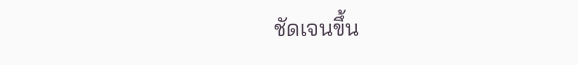ชัดเจนขึ้น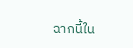ฉากนี้ใน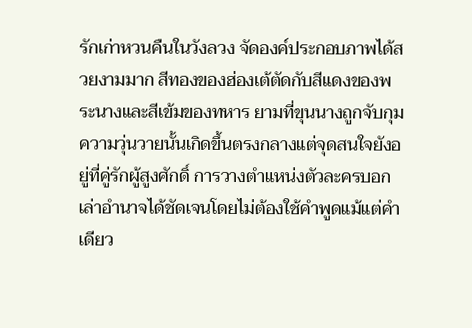รักเก่าหวนคืนในวังลวง จัดองค์ประกอบภาพได้สวยงามมาก สีทองของฮ่องเต้ตัดกับสีแดงของพระนางและสีเข้มของทหาร ยามที่ขุนนางถูกจับกุม ความวุ่นวายนั้นเกิดขึ้นตรงกลางแต่จุดสนใจยังอยู่ที่คู่รักผู้สูงศักดิ์ การวางตำแหน่งตัวละครบอกเล่าอำนาจได้ชัดเจนโดยไม่ต้องใช้คำพูดแม้แต่คำเดียว